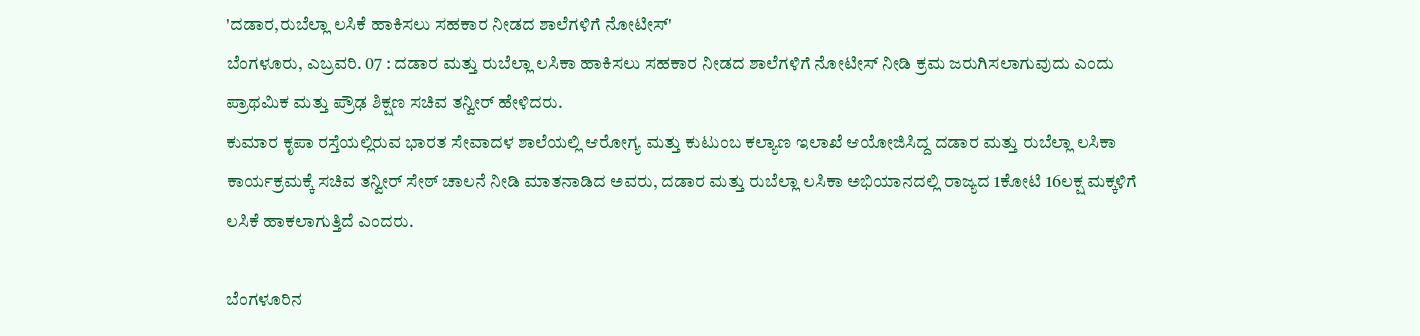'ದಡಾರ,ರುಬೆಲ್ಲಾ ಲಸಿಕೆ ಹಾಕಿಸಲು ಸಹಕಾರ ನೀಡದ ಶಾಲೆಗಳಿಗೆ ನೋಟೀಸ್'
ಬೆಂಗಳೂರು, ಎಬ್ರವರಿ. 07 : ದಡಾರ ಮತ್ತು ರುಬೆಲ್ಲಾ ಲಸಿಕಾ ಹಾಕಿಸಲು ಸಹಕಾರ ನೀಡದ ಶಾಲೆಗಳಿಗೆ ನೋಟೀಸ್ ನೀಡಿ ಕ್ರಮ ಜರುಗಿಸಲಾಗುವುದು ಎಂದು ಪ್ರಾಥಮಿಕ ಮತ್ತು ಪ್ರೌಢ ಶಿಕ್ಷಣ ಸಚಿವ ತನ್ವೀರ್ ಹೇಳಿದರು.
ಕುಮಾರ ಕೃಪಾ ರಸ್ತೆಯಲ್ಲಿರುವ ಭಾರತ ಸೇವಾದಳ ಶಾಲೆಯಲ್ಲಿ ಆರೋಗ್ಯ ಮತ್ತು ಕುಟುಂಬ ಕಲ್ಯಾಣ ಇಲಾಖೆ ಆಯೋಜಿಸಿದ್ದ ದಡಾರ ಮತ್ತು ರುಬೆಲ್ಲಾ ಲಸಿಕಾ ಕಾರ್ಯಕ್ರಮಕ್ಕೆ ಸಚಿವ ತನ್ವೀರ್ ಸೇಠ್ ಚಾಲನೆ ನೀಡಿ ಮಾತನಾಡಿದ ಅವರು, ದಡಾರ ಮತ್ತು ರುಬೆಲ್ಲಾ ಲಸಿಕಾ ಅಭಿಯಾನದಲ್ಲಿ ರಾಜ್ಯದ 1ಕೋಟಿ 16ಲಕ್ಷ ಮಕ್ಕಳಿಗೆ ಲಸಿಕೆ ಹಾಕಲಾಗುತ್ತಿದೆ ಎಂದರು.

ಬೆಂಗಳೂರಿನ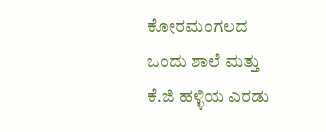ಕೋರಮಂಗಲದ ಒಂದು ಶಾಲೆ ಮತ್ತು ಕೆ.ಜಿ ಹಳ್ಳಿಯ ಎರಡು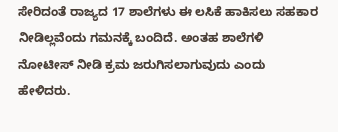ಸೇರಿದಂತೆ ರಾಜ್ಯದ 17 ಶಾಲೆಗಳು ಈ ಲಸಿಕೆ ಹಾಕಿಸಲು ಸಹಕಾರ ನೀಡಿಲ್ಲವೆಂದು ಗಮನಕ್ಕೆ ಬಂದಿದೆ. ಅಂತಹ ಶಾಲೆಗಳಿ ನೋಟೀಸ್ ನೀಡಿ ಕ್ರಮ ಜರುಗಿಸಲಾಗುವುದು ಎಂದು ಹೇಳಿದರು.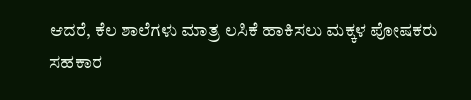ಆದರೆ, ಕೆಲ ಶಾಲೆಗಳು ಮಾತ್ರ ಲಸಿಕೆ ಹಾಕಿಸಲು ಮಕ್ಕಳ ಪೋಷಕರು ಸಹಕಾರ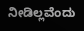ನೀಡಿಲ್ಲವೆಂದು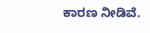ಕಾರಣ ನೀಡಿವೆ.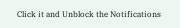Click it and Unblock the Notifications